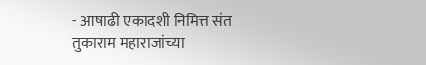- आषाढी एकादशी निमित्त संत तुकाराम महाराजांच्या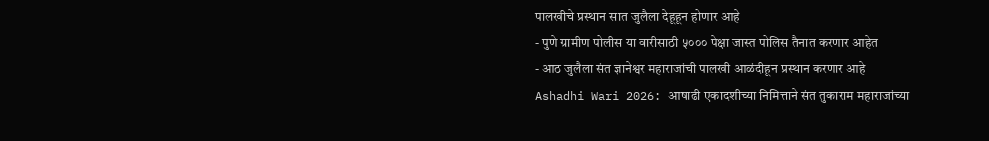पालखीचे प्रस्थान सात जुलैला देहूहून होणार आहे
- पुणे ग्रामीण पोलीस या वारीसाठी ५००० पेक्षा जास्त पोलिस तैनात करणार आहेत
- आठ जुलैला संत ज्ञानेश्वर महाराजांची पालखी आळंदीहून प्रस्थान करणार आहे
Ashadhi Wari 2026: आषाढी एकादशीच्या निमित्ताने संत तुकाराम महाराजांच्या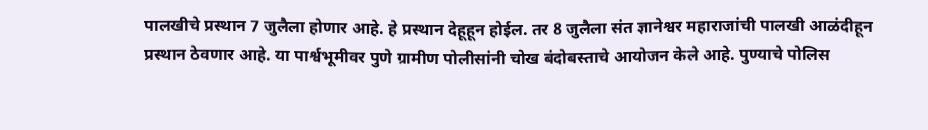पालखीचे प्रस्थान 7 जुलैला होणार आहे. हे प्रस्थान देहूहून होईल. तर 8 जुलैला संत ज्ञानेश्वर महाराजांची पालखी आळंदीहून प्रस्थान ठेवणार आहे. या पार्श्वभूमीवर पुणे ग्रामीण पोलीसांनी चोख बंदोबस्ताचे आयोजन केले आहे. पुण्याचे पोलिस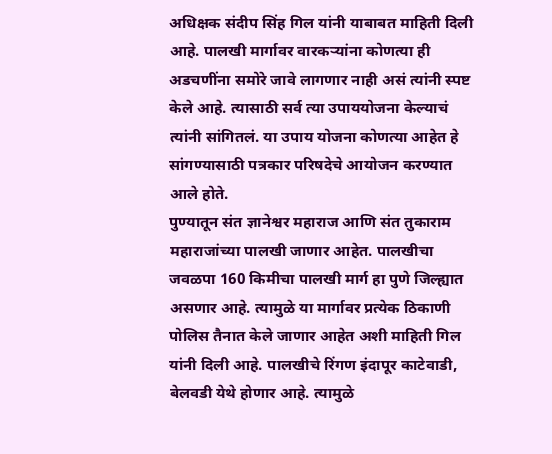अधिक्षक संदीप सिंह गिल यांनी याबाबत माहिती दिली आहे. पालखी मार्गावर वारकऱ्यांना कोणत्या ही अडचणींना समोरे जावे लागणार नाही असं त्यांनी स्पष्ट केले आहे. त्यासाठी सर्व त्या उपाययोजना केल्याचं त्यांनी सांगितलं. या उपाय योजना कोणत्या आहेत हे सांगण्यासाठी पत्रकार परिषदेचे आयोजन करण्यात आले होते.
पुण्यातून संत ज्ञानेश्वर महाराज आणि संत तुकाराम महाराजांच्या पालखी जाणार आहेत. पालखीचा जवळपा 160 किमीचा पालखी मार्ग हा पुणे जिल्ह्यात असणार आहे. त्यामुळे या मार्गावर प्रत्येक ठिकाणी पोलिस तैनात केले जाणार आहेत अशी माहिती गिल यांनी दिली आहे. पालखीचे रिंगण इंदापूर काटेवाडी, बेलवडी येथे होणार आहे. त्यामुळे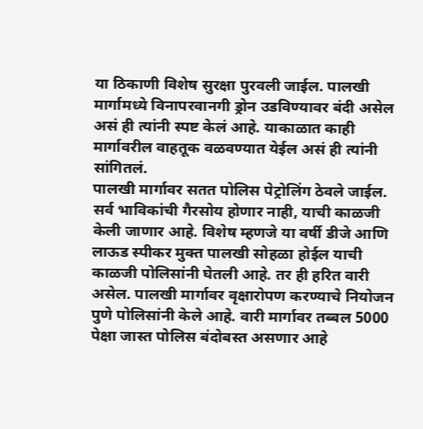या ठिकाणी विशेष सुरक्षा पुरवली जाईल. पालखी मार्गामध्ये विनापरवानगी ड्रोन उडविण्यावर बंदी असेल असं ही त्यांनी स्पष्ट केलं आहे. याकाळात काही मार्गावरील वाहतूक वळवण्यात येईल असं ही त्यांनी सांगितलं.
पालखी मार्गावर सतत पोलिस पेट्रोलिंग ठेवले जाईल. सर्व भाविकांची गैरसोय होणार नाही, याची काळजी केली जाणार आहे. विशेष म्हणजे या वर्षी डीजे आणि लाऊड स्पीकर मुक्त पालखी सोहळा होईल याची काळजी पोलिसांनी घेतली आहे. तर ही हरित वारी असेल. पालखी मार्गावर वृक्षारोपण करण्याचे नियोजन पुणे पोलिसांनी केले आहे. वारी मार्गावर तब्बल 5000 पेक्षा जास्त पोलिस बंदोबस्त असणार आहे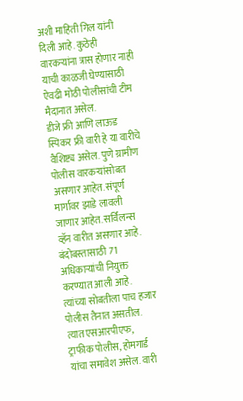अशी माहिती गिल यांनी दिली आहे. कुठेही वारकऱ्यांना त्रास होणार नाही याची काळजी घेण्यासाठी ऐवढी मोठी पोलीसांची टीम मैदानात असेल.
डीजे फ्री आणि लाऊड स्पिकर फ्री वारी हे या वारीचे वैशिष्ट्य असेल. पुणे ग्रामीण पोलीस वारकऱ्यांसोबत असणार आहेत. संपूर्ण मार्गावर झाडे लावली जाणार आहेत. सर्विलन्स व्हॅन वारीत असणार आहे. बंदोबस्तासाठी 71 अधिकाऱ्यांची नियुक्त करण्यात आली आहे. त्यांच्या सोबतीला पाच हजार पोलीस तैनात असतील. त्यात एसआरपीएफ, ट्राफीक पोलीस, होमगार्ड यांचा समावेश असेल. वारी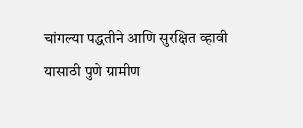चांगल्या पद्धतीने आणि सुरक्षित व्हावी यासाठी पुणे ग्रामीण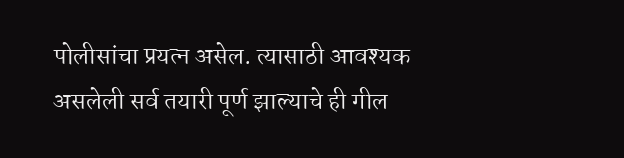पोलीसांचा प्रयत्न असेल. त्यासाठी आवश्यक असलेली सर्व तयारी पूर्ण झाल्याचे ही गील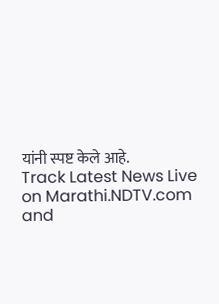यांनी स्पष्ट केले आहे.
Track Latest News Live on Marathi.NDTV.com and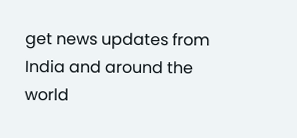get news updates from India and around the world